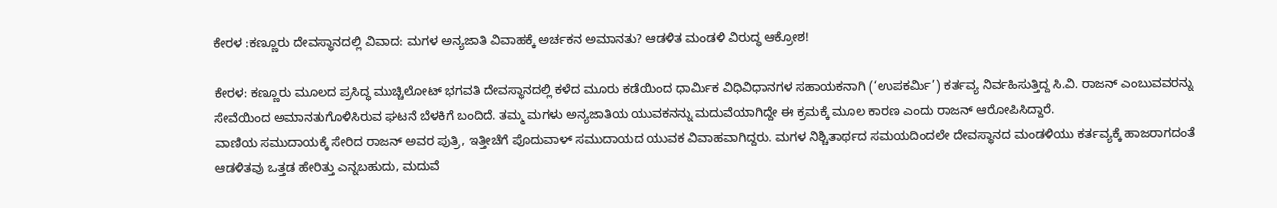ಕೇರಳ :ಕಣ್ಣೂರು ದೇವಸ್ಥಾನದಲ್ಲಿ ವಿವಾದ: ಮಗಳ ಅನ್ಯಜಾತಿ ವಿವಾಹಕ್ಕೆ ಅರ್ಚಕನ ಅಮಾನತು? ಆಡಳಿತ ಮಂಡಳಿ ವಿರುದ್ಧ ಆಕ್ರೋಶ!

ಕೇರಳ: ಕಣ್ಣೂರು ಮೂಲದ ಪ್ರಸಿದ್ಧ ಮುಚ್ಚಿಲೋಟ್ ಭಗವತಿ ದೇವಸ್ಥಾನದಲ್ಲಿ ಕಳೆದ ಮೂರು ಕಡೆಯಿಂದ ಧಾರ್ಮಿಕ ವಿಧಿವಿಧಾನಗಳ ಸಹಾಯಕನಾಗಿ (‘ಉಪಕರ್ಮಿ’) ಕರ್ತವ್ಯ ನಿರ್ವಹಿಸುತ್ತಿದ್ದ ಸಿ.ವಿ. ರಾಜನ್ ಎಂಬುವವರನ್ನು ಸೇವೆಯಿಂದ ಅಮಾನತುಗೊಳಿಸಿರುವ ಘಟನೆ ಬೆಳಕಿಗೆ ಬಂದಿದೆ. ತಮ್ಮ ಮಗಳು ಅನ್ಯಜಾತಿಯ ಯುವಕನನ್ನು ಮದುವೆಯಾಗಿದ್ದೇ ಈ ಕ್ರಮಕ್ಕೆ ಮೂಲ ಕಾರಣ ಎಂದು ರಾಜನ್ ಆರೋಪಿಸಿದ್ದಾರೆ.
ವಾಣಿಯ ಸಮುದಾಯಕ್ಕೆ ಸೇರಿದ ರಾಜನ್ ಅವರ ಪುತ್ರಿ, ಇತ್ತೀಚೆಗೆ ಪೊದುವಾಳ್ ಸಮುದಾಯದ ಯುವಕ ವಿವಾಹವಾಗಿದ್ದರು. ಮಗಳ ನಿಶ್ಚಿತಾರ್ಥದ ಸಮಯದಿಂದಲೇ ದೇವಸ್ಥಾನದ ಮಂಡಳಿಯು ಕರ್ತವ್ಯಕ್ಕೆ ಹಾಜರಾಗದಂತೆ ಆಡಳಿತವು ಒತ್ತಡ ಹೇರಿತ್ತು ಎನ್ನಬಹುದು, ಮದುವೆ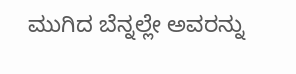ಮುಗಿದ ಬೆನ್ನಲ್ಲೇ ಅವರನ್ನು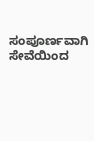ಸಂಪೂರ್ಣವಾಗಿ ಸೇವೆಯಿಂದ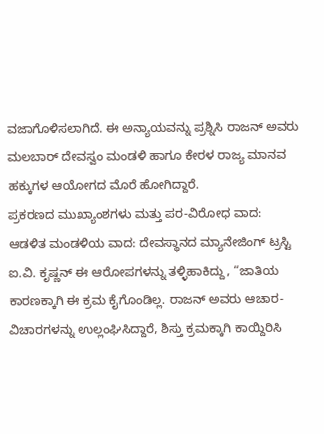ವಜಾಗೊಳಿಸಲಾಗಿದೆ. ಈ ಅನ್ಯಾಯವನ್ನು ಪ್ರಶ್ನಿಸಿ ರಾಜನ್ ಅವರು ಮಲಬಾರ್ ದೇವಸ್ವಂ ಮಂಡಳಿ ಹಾಗೂ ಕೇರಳ ರಾಜ್ಯ ಮಾನವ ಹಕ್ಕುಗಳ ಆಯೋಗದ ಮೊರೆ ಹೋಗಿದ್ದಾರೆ.
ಪ್ರಕರಣದ ಮುಖ್ಯಾಂಶಗಳು ಮತ್ತು ಪರ-ವಿರೋಧ ವಾದ:
ಆಡಳಿತ ಮಂಡಳಿಯ ವಾದ: ದೇವಸ್ಥಾನದ ಮ್ಯಾನೇಜಿಂಗ್ ಟ್ರಸ್ಟಿ ಐ.ವಿ. ಕೃಷ್ಣನ್ ಈ ಆರೋಪಗಳನ್ನು ತಳ್ಳಿಹಾಕಿದ್ದು, “ಜಾತಿಯ ಕಾರಣಕ್ಕಾಗಿ ಈ ಕ್ರಮ ಕೈಗೊಂಡಿಲ್ಲ. ರಾಜನ್ ಅವರು ಆಚಾರ-ವಿಚಾರಗಳನ್ನು ಉಲ್ಲಂಘಿಸಿದ್ದಾರೆ, ಶಿಸ್ತು ಕ್ರಮಕ್ಕಾಗಿ ಕಾಯ್ದಿರಿಸಿ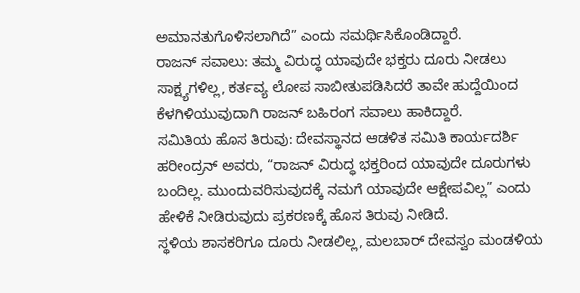ಅಮಾನತುಗೊಳಿಸಲಾಗಿದೆ” ಎಂದು ಸಮರ್ಥಿಸಿಕೊಂಡಿದ್ದಾರೆ.
ರಾಜನ್ ಸವಾಲು: ತಮ್ಮ ವಿರುದ್ಧ ಯಾವುದೇ ಭಕ್ತರು ದೂರು ನೀಡಲು ಸಾಕ್ಷ್ಯಗಳಿಲ್ಲ, ಕರ್ತವ್ಯ ಲೋಪ ಸಾಬೀತುಪಡಿಸಿದರೆ ತಾವೇ ಹುದ್ದೆಯಿಂದ ಕೆಳಗಿಳಿಯುವುದಾಗಿ ರಾಜನ್ ಬಹಿರಂಗ ಸವಾಲು ಹಾಕಿದ್ದಾರೆ.
ಸಮಿತಿಯ ಹೊಸ ತಿರುವು: ದೇವಸ್ಥಾನದ ಆಡಳಿತ ಸಮಿತಿ ಕಾರ್ಯದರ್ಶಿ ಹರೀಂದ್ರನ್ ಅವರು, “ರಾಜನ್ ವಿರುದ್ಧ ಭಕ್ತರಿಂದ ಯಾವುದೇ ದೂರುಗಳು ಬಂದಿಲ್ಲ. ಮುಂದುವರಿಸುವುದಕ್ಕೆ ನಮಗೆ ಯಾವುದೇ ಆಕ್ಷೇಪವಿಲ್ಲ” ಎಂದು ಹೇಳಿಕೆ ನೀಡಿರುವುದು ಪ್ರಕರಣಕ್ಕೆ ಹೊಸ ತಿರುವು ನೀಡಿದೆ.
ಸ್ಥಳಿಯ ಶಾಸಕರಿಗೂ ದೂರು ನೀಡಲಿಲ್ಲ, ಮಲಬಾರ್ ದೇವಸ್ವಂ ಮಂಡಳಿಯ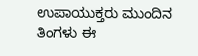ಉಪಾಯುಕ್ತರು ಮುಂದಿನ ತಿಂಗಳು ಈ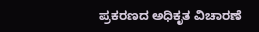ಪ್ರಕರಣದ ಅಧಿಕೃತ ವಿಚಾರಣೆ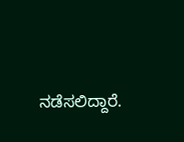ನಡೆಸಲಿದ್ದಾರೆ.